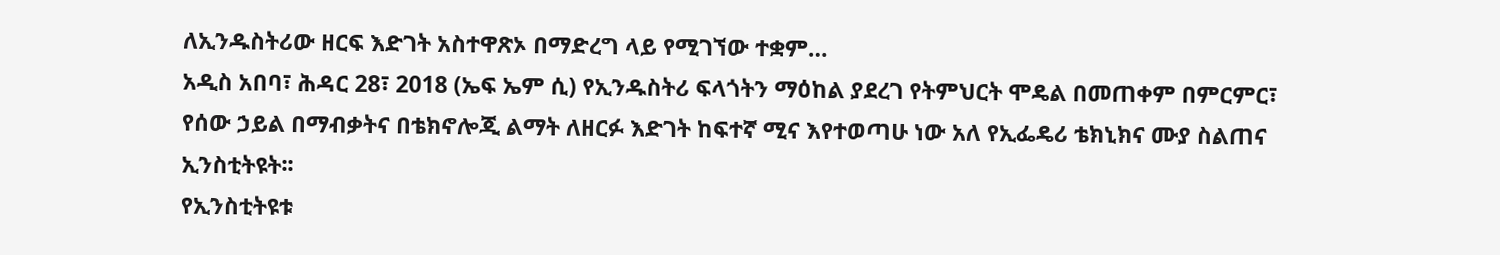ለኢንዱስትሪው ዘርፍ እድገት አስተዋጽኦ በማድረግ ላይ የሚገኘው ተቋም…
አዲስ አበባ፣ ሕዳር 28፣ 2018 (ኤፍ ኤም ሲ) የኢንዱስትሪ ፍላጎትን ማዕከል ያደረገ የትምህርት ሞዴል በመጠቀም በምርምር፣ የሰው ኃይል በማብቃትና በቴክኖሎጂ ልማት ለዘርፉ እድገት ከፍተኛ ሚና እየተወጣሁ ነው አለ የኢፌዴሪ ቴክኒክና ሙያ ስልጠና ኢንስቲትዩት፡፡
የኢንስቲትዩቱ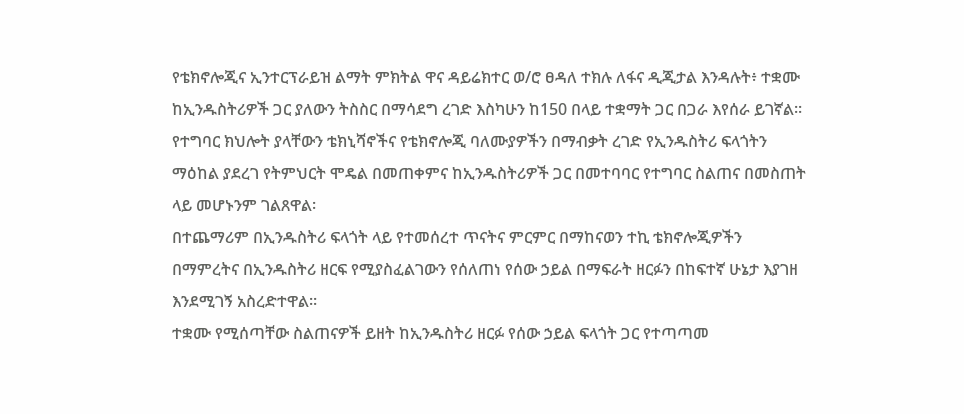የቴክኖሎጂና ኢንተርፕራይዝ ልማት ምክትል ዋና ዳይሬክተር ወ/ሮ ፀዳለ ተክሉ ለፋና ዲጂታል እንዳሉት፥ ተቋሙ ከኢንዱስትሪዎች ጋር ያለውን ትስስር በማሳደግ ረገድ እስካሁን ከ150 በላይ ተቋማት ጋር በጋራ እየሰራ ይገኛል፡፡
የተግባር ክህሎት ያላቸውን ቴክኒሻኖችና የቴክኖሎጂ ባለሙያዎችን በማብቃት ረገድ የኢንዱስትሪ ፍላጎትን ማዕከል ያደረገ የትምህርት ሞዴል በመጠቀምና ከኢንዱስትሪዎች ጋር በመተባባር የተግባር ስልጠና በመስጠት ላይ መሆኑንም ገልጸዋል፡
በተጨማሪም በኢንዱስትሪ ፍላጎት ላይ የተመሰረተ ጥናትና ምርምር በማከናወን ተኪ ቴክኖሎጂዎችን በማምረትና በኢንዱስትሪ ዘርፍ የሚያስፈልገውን የሰለጠነ የሰው ኃይል በማፍራት ዘርፉን በከፍተኛ ሁኔታ እያገዘ እንደሚገኝ አስረድተዋል፡፡
ተቋሙ የሚሰጣቸው ስልጠናዎች ይዘት ከኢንዱስትሪ ዘርፉ የሰው ኃይል ፍላጎት ጋር የተጣጣመ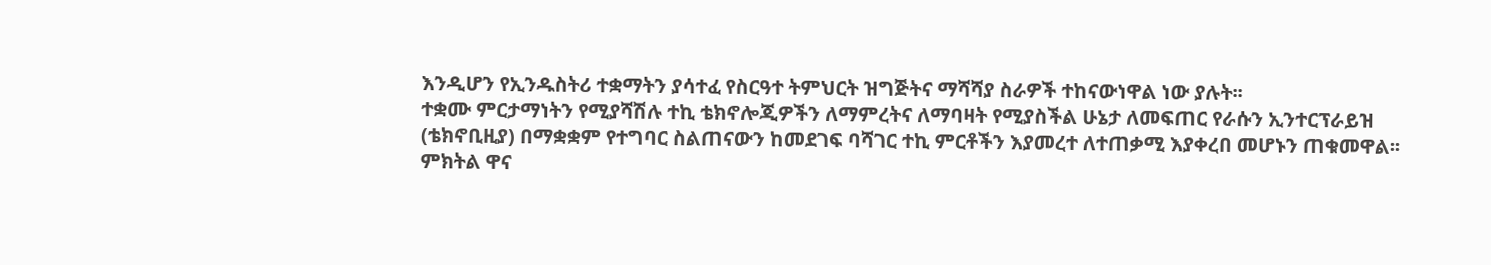እንዲሆን የኢንዱስትሪ ተቋማትን ያሳተፈ የስርዓተ ትምህርት ዝግጅትና ማሻሻያ ስራዎች ተከናውነዋል ነው ያሉት፡፡
ተቋሙ ምርታማነትን የሚያሻሽሉ ተኪ ቴክኖሎጂዎችን ለማምረትና ለማባዛት የሚያስችል ሁኔታ ለመፍጠር የራሱን ኢንተርፕራይዝ (ቴክኖቢዚያ) በማቋቋም የተግባር ስልጠናውን ከመደገፍ ባሻገር ተኪ ምርቶችን እያመረተ ለተጠቃሚ እያቀረበ መሆኑን ጠቁመዋል፡፡
ምክትል ዋና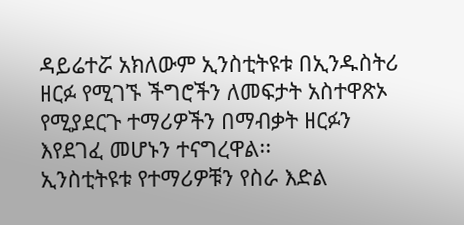ዳይሬተሯ አክለውም ኢንስቲትዩቱ በኢንዱስትሪ ዘርፉ የሚገኙ ችግሮችን ለመፍታት አስተዋጽኦ የሚያደርጉ ተማሪዎችን በማብቃት ዘርፉን እየደገፈ መሆኑን ተናግረዋል፡፡
ኢንስቲትዩቱ የተማሪዎቹን የስራ እድል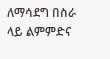ለማሳደግ በስራ ላይ ልምምድና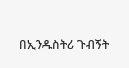በኢንዱስትሪ ጉብኝት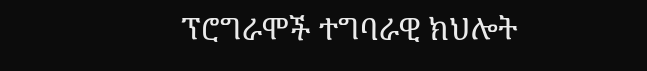ፕሮግራሞች ተግባራዊ ክህሎት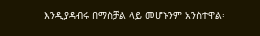እንዲያዳብሩ በማስቻል ላይ መሆኑንም አንስተዋል፡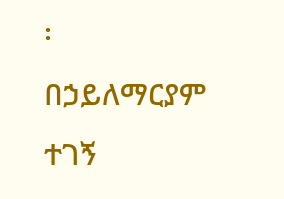፡
በኃይለማርያም ተገኝ